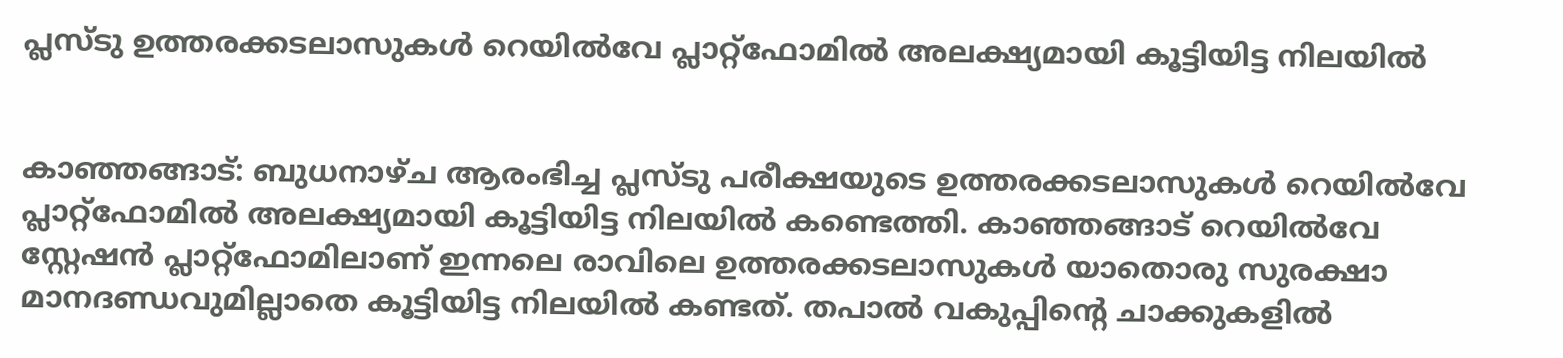പ്ലസ്ടു ഉത്തരക്കടലാസുകള്‍ റെയില്‍വേ പ്ലാറ്റ്ഫോമില്‍ അലക്ഷ്യമായി കൂട്ടിയിട്ട നിലയില്‍


കാഞ്ഞങ്ങാട്: ബുധനാഴ്ച ആരംഭിച്ച പ്ലസ്ടു പരീക്ഷയുടെ ഉത്തരക്കടലാസുകള്‍ റെയില്‍വേ പ്ലാറ്റ്ഫോമില്‍ അലക്ഷ്യമായി കൂട്ടിയിട്ട നിലയില്‍ കണ്ടെത്തി. കാഞ്ഞങ്ങാട് റെയില്‍വേ സ്റ്റേഷന്‍ പ്ലാറ്റ്ഫോമിലാണ് ഇന്നലെ രാവിലെ ഉത്തരക്കടലാസുകള്‍ യാതൊരു സുരക്ഷാ മാനദണ്ഡവുമില്ലാതെ കൂട്ടിയിട്ട നിലയില്‍ കണ്ടത്. തപാല്‍ വകുപ്പിന്റെ ചാക്കുകളില്‍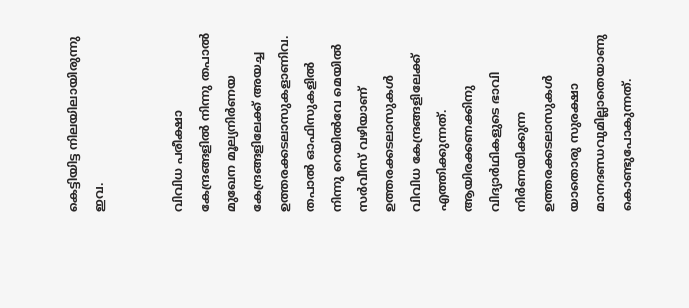കെട്ടിയിട്ട നിലയിലായിരുന്നു ഇവ.


വിവിധ പരീക്ഷാ കേന്ദ്രങ്ങളില്‍ നിന്നു തപാല്‍ മുഖേന മൂല്യനിര്‍ണയ കേന്ദ്രങ്ങളിലേക്ക് അയച്ച ഉത്തരക്കടലാസുകളാണിവ. തപാല്‍ ഓഫിസുകളില്‍ നിന്നു റെയില്‍വേ മെയില്‍ സര്‍വീസ് വഴിയാണ് ഉത്തരക്കടലാസുകള്‍ വിവിധ കേന്ദ്രങ്ങളിലേക്ക് എത്തിക്കുന്നത്. ആയിരക്കണക്കിനു വിദ്യാര്‍ഥികളുടെ ഭാവി നിര്‍ണയിക്കുന്ന ഉത്തരക്കടലാസുകള്‍ യാതൊരു സുരക്ഷാ മാനദണ്ഡവുമില്ലാതെയാണു കൊണ്ടുപോകുന്നത്.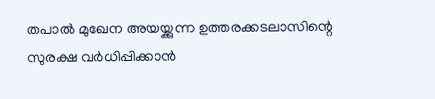തപാല്‍ മുഖേന അയയ്ക്കുന്ന ഉത്തരക്കടലാസിന്റെ സുരക്ഷ വര്‍ധിപ്പിക്കാന്‍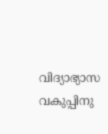വിദ്യാഭ്യാസ വകുപ്പിനു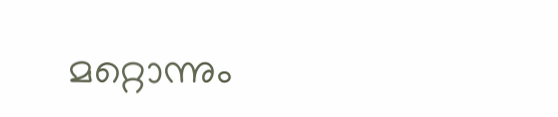മറ്റൊന്നും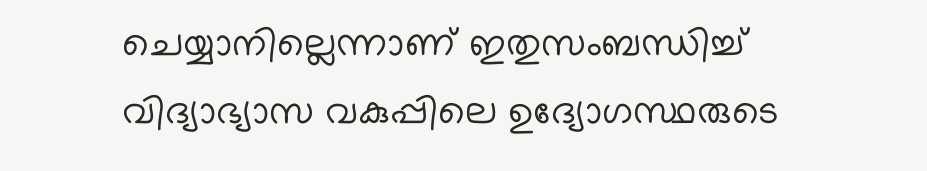ചെയ്യാനില്ലെന്നാണ് ഇതുസംബന്ധിച്ച്‌ വിദ്യാഭ്യാസ വകുപ്പിലെ ഉദ്യോഗസ്ഥരുടെ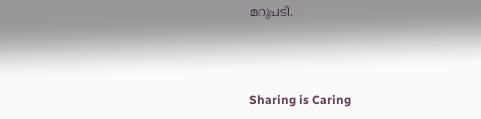മറുപടി.



Sharing is Caring